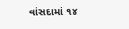વાંસદામાં ૧૪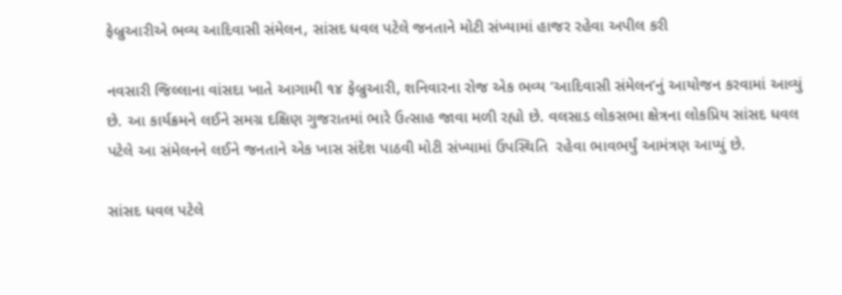ફેબ્રુઆરીએ ભવ્ય આદિવાસી સંમેલન, સાંસદ ધવલ પટેલે જનતાને મોટી સંખ્યામાં હાજર રહેવા અપીલ કરી

નવસારી જિલ્લાના વાંસદા ખાતે આગામી ૧૪ ફેબ્રુઆરી, શનિવારના રોજ એક ભવ્ય ‘આદિવાસી સંમેલન’નું આયોજન કરવામાં આવ્યું છે. આ કાર્યક્રમને લઈને સમગ્ર દક્ષિણ ગુજરાતમાં ભારે ઉત્સાહ જાવા મળી રહ્યો છે. વલસાડ લોકસભા ક્ષેત્રના લોકપ્રિય સાંસદ ધવલ પટેલે આ સંમેલનને લઈને જનતાને એક ખાસ સંદેશ પાઠવી મોટી સંખ્યામાં ઉપસ્થિતિ  રહેવા ભાવભર્યું આમંત્રણ આપ્યું છે.

સાંસદ ધવલ પટેલે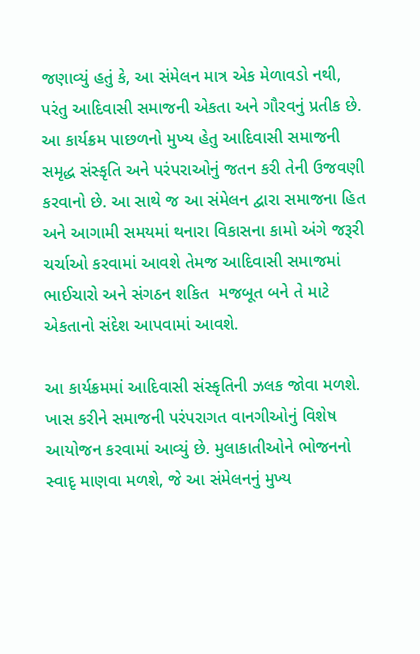જણાવ્યું હતું કે, આ સંમેલન માત્ર એક મેળાવડો નથી, પરંતુ આદિવાસી સમાજની એકતા અને ગૌરવનું પ્રતીક છે. આ કાર્યક્રમ પાછળનો મુખ્ય હેતુ આદિવાસી સમાજની સમૃદ્ધ સંસ્કૃતિ અને પરંપરાઓનું જતન કરી તેની ઉજવણી કરવાનો છે. આ સાથે જ આ સંમેલન દ્વારા સમાજના હિત અને આગામી સમયમાં થનારા વિકાસના કામો અંગે જરૂરી ચર્ચાઓ કરવામાં આવશે તેમજ આદિવાસી સમાજમાં ભાઈચારો અને સંગઠન શકિત  મજબૂત બને તે માટે એકતાનો સંદેશ આપવામાં આવશે.

આ કાર્યક્રમમાં આદિવાસી સંસ્કૃતિની ઝલક જોવા મળશે. ખાસ કરીને સમાજની પરંપરાગત વાનગીઓનું વિશેષ આયોજન કરવામાં આવ્યું છે. મુલાકાતીઓને ભોજનનો સ્વાદૃ માણવા મળશે, જે આ સંમેલનનું મુખ્ય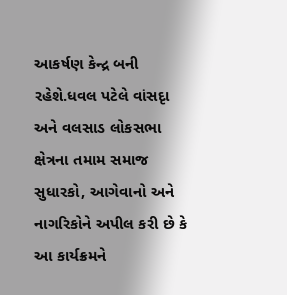આકર્ષણ કેન્દ્ર બની રહેશે.ધવલ પટેલે વાંસદૃા અને વલસાડ લોકસભા ક્ષેત્રના તમામ સમાજ સુધારકો, આગેવાનો અને નાગરિકોને અપીલ કરી છે કે આ કાર્યક્રમને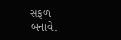સફળ બનાવે.